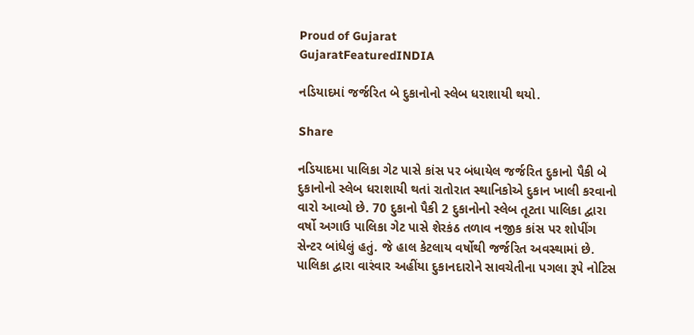Proud of Gujarat
GujaratFeaturedINDIA

નડિયાદમાં જર્જરિત બે દુકાનોનો સ્લેબ ધરાશાયી થયો.

Share

નડિયાદમા પાલિકા ગેટ પાસે કાંસ પર બંધાયેલ જર્જરિત દુકાનો પૈકી બે દુકાનોનો સ્લેબ ધરાશાયી થતાં રાતોરાત સ્થાનિકોએ દુકાન ખાલી કરવાનો વારો આવ્યો છે. 70 દુકાનો પૈકી 2 દુકાનોનો સ્લેબ તૂટતા પાલિકા દ્વારા વર્ષો અગાઉ પાલિકા ગેટ પાસે શેરકંઠ તળાવ નજીક કાંસ પર શોપીંગ સેન્ટર બાંધેલું હતું. જે હાલ કેટલાય વર્ષોથી જર્જરિત અવસ્થામાં છે. પાલિકા દ્વારા વારંવાર અહીંયા દુકાનદારોને સાવચેતીના પગલા રૂપે નોટિસ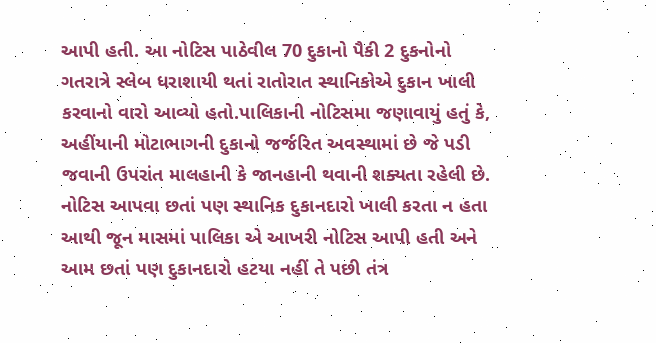આપી હતી. આ નોટિસ પાઠેવીલ 70 દુકાનો પૈકી 2 દુકનોનો ગતરાત્રે સ્લેબ ધરાશાયી થતાં રાતોરાત સ્થાનિકોએ દુકાન ખાલી કરવાનો વારો આવ્યો હતો.પાલિકાની નોટિસમા જણાવાયું હતું કે, અહીંયાની મોટાભાગની દુકાનો જર્જરિત અવસ્થામાં છે જે પડી જવાની ઉપરાંત માલહાની કે જાનહાની થવાની શક્યતા રહેલી છે. નોટિસ આપવા છતાં પણ સ્થાનિક દુકાનદારો ખાલી કરતા ન હતા આથી જૂન માસમાં પાલિકા એ આખરી નોટિસ આપી હતી અને આમ છતાં પણ દુકાનદારો હટયા નહીં તે પછી તંત્ર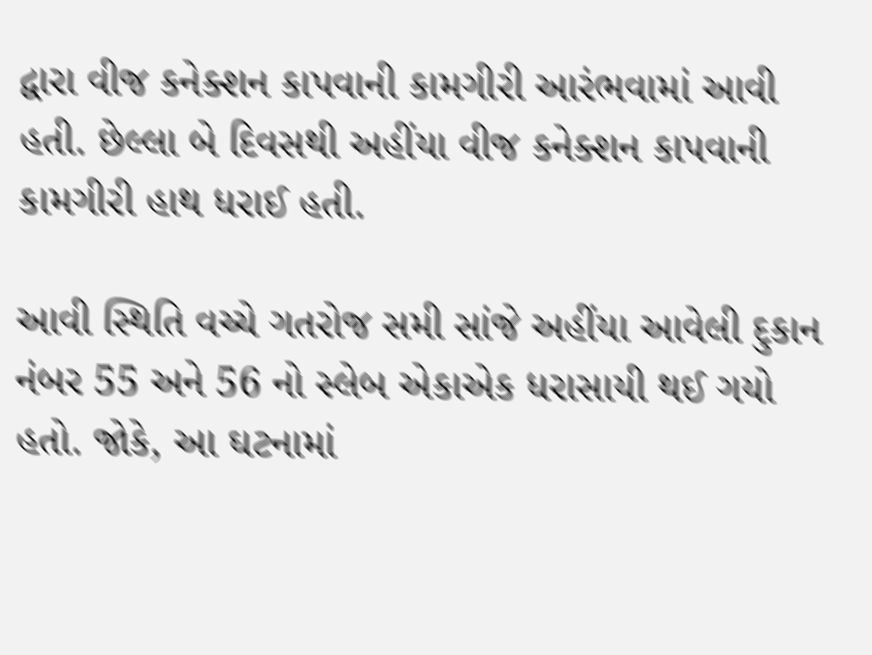દ્વારા વીજ કનેક્શન કાપવાની કામગીરી આરંભવામાં આવી હતી. છેલ્લા બે દિવસથી અહીંયા વીજ કનેક્શન કાપવાની કામગીરી હાથ ધરાઈ હતી.

આવી સ્થિતિ વચ્ચે ગતરોજ સમી સાંજે અહીંયા આવેલી દુકાન નંબર 55 અને 56 નો સ્લેબ એકાએક ધરાસાયી થઈ ગયો હતો. જોકે, આ ઘટનામાં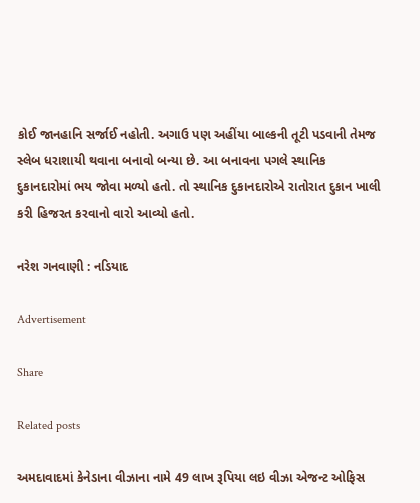કોઈ જાનહાનિ સર્જાઈ નહોતી. અગાઉ પણ અહીંયા બાલ્કની તૂટી પડવાની તેમજ સ્લેબ ધરાશાયી થવાના બનાવો બન્યા છે. આ બનાવના પગલે સ્થાનિક દુકાનદારોમાં ભય જોવા મળ્યો હતો. તો સ્થાનિક દુકાનદારોએ રાતોરાત દુકાન ખાલી કરી હિજરત કરવાનો વારો આવ્યો હતો.

નરેશ ગનવાણી : નડિયાદ

Advertisement

Share

Related posts

અમદાવાદમાં કેનેડાના વીઝાના નામે 49 લાખ રૂપિયા લઇ વીઝા એજન્ટ ઓફિસ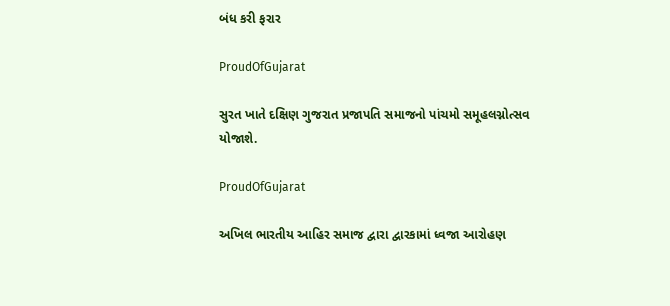બંધ કરી ફરાર

ProudOfGujarat

સુરત ખાતે દક્ષિણ ગુજરાત પ્રજાપતિ સમાજનો પાંચમો સમૂહલગ્નોત્સવ યોજાશે.

ProudOfGujarat

અખિલ ભારતીય આહિર સમાજ દ્વારા દ્વારકામાં ધ્વજા આરોહણ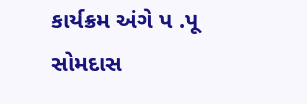કાર્યક્રમ અંગે પ .પૂ સોમદાસ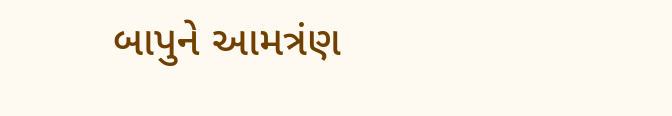બાપુને આમત્રંણ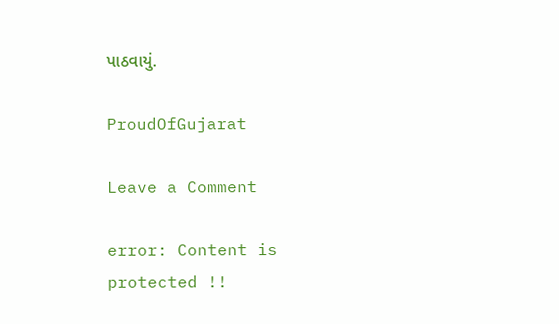પાઠવાયું.

ProudOfGujarat

Leave a Comment

error: Content is protected !!